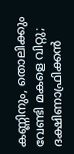കണ്ണിനും, തൊലിക്കും വേണ്ടി മകളെ വിറ്റു; ദക്ഷിണാഫ്രിക്കൻ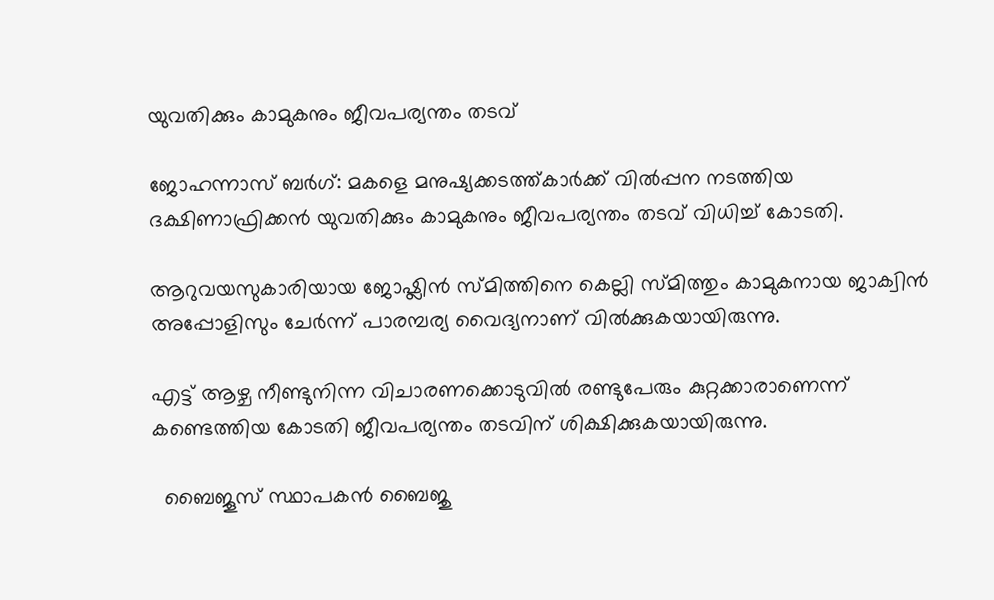യുവതിക്കും കാമുകനും ജീവപര്യന്തം തടവ്

ജോഹന്നാസ് ബർഗ്: മകളെ മനുഷ്യക്കടത്ത്കാർക്ക് വിൽപ്പന നടത്തിയ ദക്ഷിണാഫ്രിക്കൻ യുവതിക്കും കാമുകനും ജീവപര്യന്തം തടവ് വിധിച്ച് കോടതി.

ആറുവയസുകാരിയായ ജോഷ്ലിൻ സ്മിത്തിനെ കെല്ലി സ്മിത്തും കാമുകനായ ജാക്വിൻ അപ്പോളിസും ചേർന്ന് പാരമ്പര്യ വൈദ്യനാണ് വിൽക്കുകയായിരുന്നു.

എട്ട് ആഴ്ച നീണ്ടുനിന്ന വിചാരണക്കൊടുവിൽ രണ്ടുപേരും കുറ്റക്കാരാണെന്ന് കണ്ടെത്തിയ കോടതി ജീവപര്യന്തം തടവിന് ശിക്ഷിക്കുകയായിരുന്നു.

  ബൈജൂസ് സ്ഥാപകൻ ബൈജു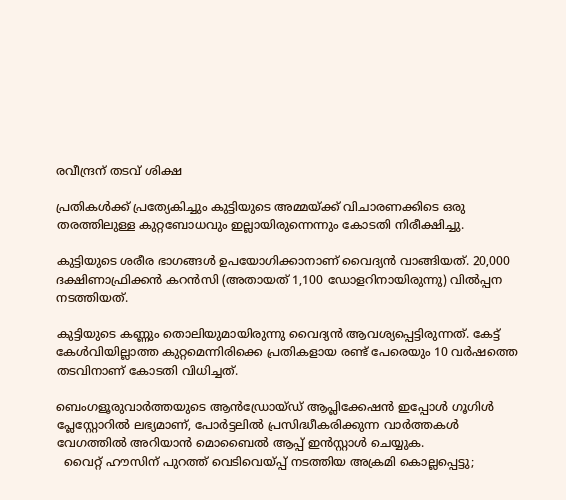രവീന്ദ്രന് തടവ് ശിക്ഷ

പ്രതികൾക്ക് പ്രത്യേകിച്ചും കുട്ടിയുടെ അമ്മയ്ക്ക് വിചാരണക്കിടെ ഒരു തരത്തിലുള്ള കുറ്റബോധവും ഇല്ലായിരുന്നെന്നും കോടതി നിരീക്ഷിച്ചു.

കുട്ടിയുടെ ശരീര ഭാഗങ്ങൾ ഉപയോഗിക്കാനാണ് വൈദ്യൻ വാങ്ങിയത്. 20,000 ദക്ഷിണാഫ്രിക്കൻ കറൻസി (അതായത് 1,100 ഡോളറിനായിരുന്നു) വിൽപ്പന നടത്തിയത്.

കുട്ടിയുടെ കണ്ണും തൊലിയുമായിരുന്നു വൈദ്യൻ ആവശ്യപ്പെട്ടിരുന്നത്. കേട്ട് കേൾവിയില്ലാത്ത കുറ്റമെന്നിരിക്കെ പ്രതികളായ രണ്ട് പേരെയും 10 വർഷത്തെ തടവിനാണ് കോടതി വിധിച്ചത്.

ബെംഗളൂരുവാർത്തയുടെ ആൻഡ്രോയ്ഡ് ആപ്ലിക്കേഷൻ ഇപ്പോൾ ഗൂഗിൾ പ്ലേസ്റ്റോറിൽ ലഭ്യമാണ്, പോർട്ടലിൽ പ്രസിദ്ധീകരിക്കുന്ന വാർത്തകൾ വേഗത്തിൽ അറിയാൻ മൊബൈൽ ആപ്പ് ഇൻസ്റ്റാൾ ചെയ്യുക.
  വൈറ്റ് ഹൗസിന് പുറത്ത് വെടിവെയ്പ്പ് നടത്തിയ അക്രമി കൊല്ലപ്പെട്ടു;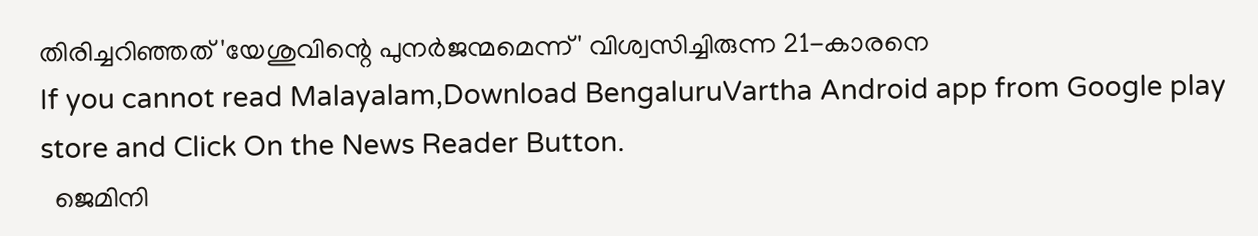തിരിച്ചറിഞ്ഞത് 'യേശുവിന്റെ പുനർജന്മമെന്ന്' വിശ്വസിച്ചിരുന്ന 21-കാരനെ
If you cannot read Malayalam,Download BengaluruVartha Android app from Google play store and Click On the News Reader Button.
  ജെമിനി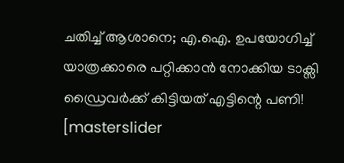ചതിച്ച് ആശാനെ; എ.ഐ. ഉപയോഗിച്ച് യാത്രക്കാരെ പറ്റിക്കാൻ നോക്കിയ ടാക്സി ഡ്രൈവർക്ക് കിട്ടിയത് എട്ടിന്റെ പണി!
[masterslider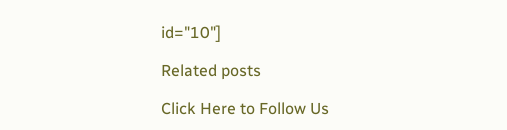id="10"]

Related posts

Click Here to Follow Us